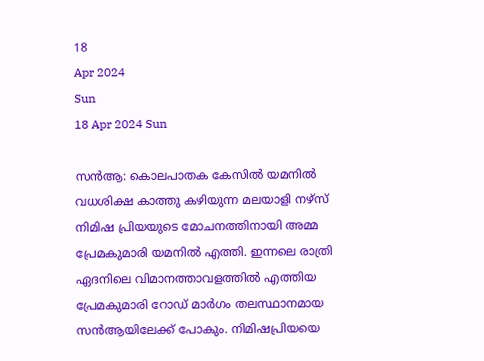18
Apr 2024
Sun
18 Apr 2024 Sun

സൻആ: കൊലപാതക കേസിൽ യമനിൽ വധശിക്ഷ കാത്തു കഴിയുന്ന മലയാളി നഴ്‌സ് നിമിഷ പ്രിയയുടെ മോചനത്തിനായി അമ്മ പ്രേമകുമാരി യമനിൽ എത്തി. ഇന്നലെ രാത്രി ഏദനിലെ വിമാനത്താവളത്തിൽ എത്തിയ പ്രേമകുമാരി റോഡ് മാർഗം തലസ്ഥാനമായ സൻആയിലേക്ക് പോകും. നിമിഷപ്രിയയെ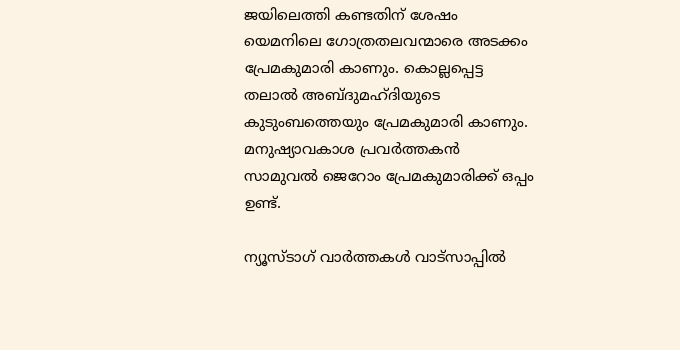ജയിലെത്തി കണ്ടതിന് ശേഷം യെമനിലെ ഗോത്രതലവന്മാരെ അടക്കം പ്രേമകുമാരി കാണും. കൊല്ലപ്പെട്ട തലാൽ അബ്ദുമഹ്ദിയുടെ കുടുംബത്തെയും പ്രേമകുമാരി കാണും. മനുഷ്യാവകാശ പ്രവർത്തകൻ സാമുവൽ ജെറോം പ്രേമകുമാരിക്ക്‌ ഒപ്പം ഉണ്ട്.

ന്യൂസ്ടാഗ് വാര്‍ത്തകള്‍ വാട്‌സാപ്പില്‍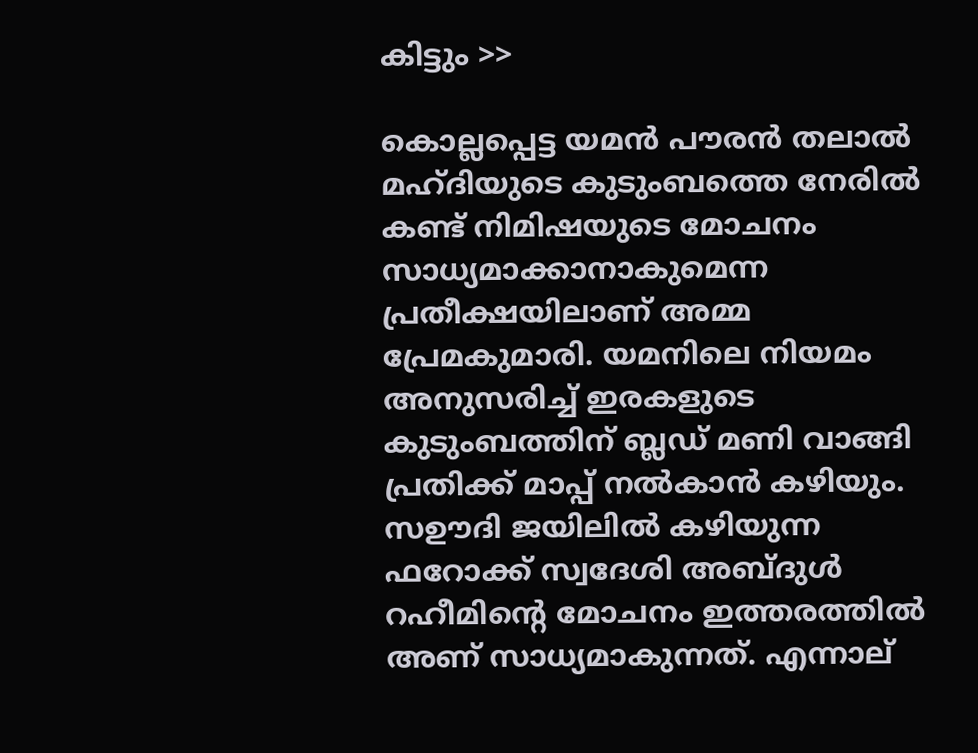കിട്ടും >>

കൊല്ലപ്പെട്ട യമന്‍ പൗരൻ തലാൽ മഹ്ദിയുടെ കുടുംബത്തെ നേരില്‍ കണ്ട് നിമിഷയുടെ മോചനം സാധ്യമാക്കാനാകുമെന്ന പ്രതീക്ഷയിലാണ് അമ്മ പ്രേമകുമാരി. യമനിലെ നിയമം അനുസരിച്ച് ഇരകളുടെ കുടുംബത്തിന് ബ്ലഡ് മണി വാങ്ങി പ്രതിക്ക് മാപ്പ് നൽകാൻ കഴിയും. സഊദി ജയിലിൽ കഴിയുന്ന ഫറോക്ക് സ്വദേശി അബ്ദുൾ റഹീമിൻ്റെ മോചനം ഇത്തരത്തിൽ അണ് സാധ്യമാകുന്നത്. എന്നാല്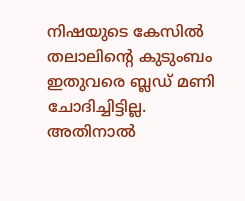നിഷയുടെ കേസിൽ തലാലിൻ്റെ കുടുംബം ഇതുവരെ ബ്ലഡ് മണി ചോദിച്ചിട്ടില്ല. അതിനാൽ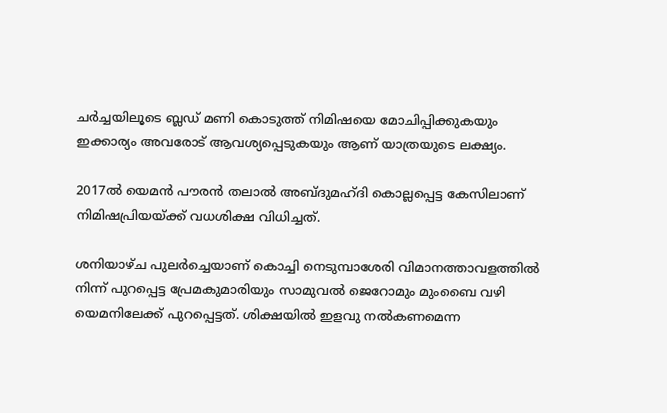ചർച്ചയിലൂടെ ബ്ലഡ് മണി കൊടുത്ത് നിമിഷയെ മോചിപ്പിക്കുകയും ഇക്കാര്യം അവരോട് ആവശ്യപ്പെടുകയും ആണ് യാത്രയുടെ ലക്ഷ്യം.

2017ൽ യെമൻ പൗരൻ തലാൽ അബ്ദുമഹ്ദി കൊല്ലപ്പെട്ട കേസിലാണ് നിമിഷപ്രിയയ്ക്ക് വധശിക്ഷ വിധിച്ചത്.

ശനിയാഴ്ച പുലർച്ചെയാണ് കൊച്ചി നെടുമ്പാശേരി വിമാനത്താവളത്തിൽ നിന്ന് പുറപ്പെട്ട പ്രേമകുമാരിയും സാമുവൽ ജെറോമും മുംബൈ വഴി യെമനിലേക്ക് പുറപ്പെട്ടത്. ശിക്ഷയില്‍ ഇളവു നല്‍കണമെന്ന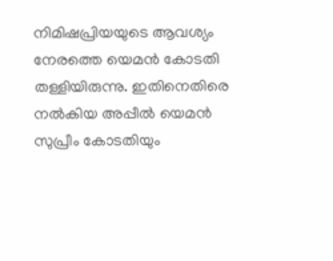നിമിഷപ്രിയയുടെ ആവശ്യം നേരത്തെ യെമന്‍ കോടതി തള്ളിയിരുന്നു. ഇതിനെതിരെ നല്‍കിയ അപ്പീല്‍ യെമന്‍ സുപ്രീം കോടതിയും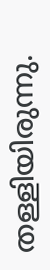തള്ളിയിരുന്നു.